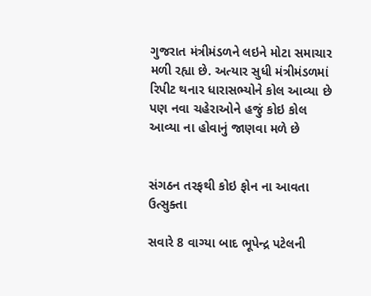ગુજરાત મંત્રીમંડળને લઇને મોટા સમાચાર મળી રહ્યા છે. અત્યાર સુધી મંત્રીમંડળમાં રિપીટ થનાર ધારાસભ્યોને કોલ આવ્યા છે પણ નવા ચહેરાઓને હજું કોઇ કોલ આવ્યા ના હોવાનું જાણવા મળે છે


સંગઠન તરફથી કોઇ ફોન ના આવતા ઉત્સુક્તા

સવારે 8 વાગ્યા બાદ ભૂપેન્દ્ર પટેલની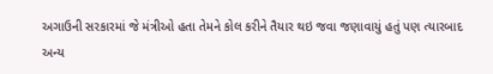અગાઉની સરકારમાં જે મંત્રીઓ હતા તેમને કોલ કરીને તૈયાર થઇ જવા જણાવાયું હતું પણ ત્યારબાદ અન્ય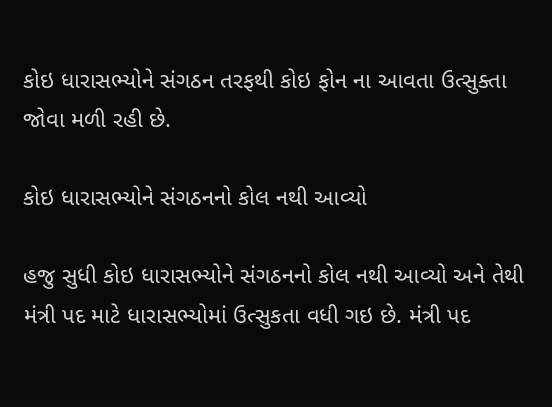કોઇ ધારાસભ્યોને સંગઠન તરફથી કોઇ ફોન ના આવતા ઉત્સુક્તા જોવા મળી રહી છે.

કોઇ ધારાસભ્યોને સંગઠનનો કોલ નથી આવ્યો

હજુ સુધી કોઇ ધારાસભ્યોને સંગઠનનો કોલ નથી આવ્યો અને તેથી મંત્રી પદ માટે ધારાસભ્યોમાં ઉત્સુકતા વધી ગઇ છે. મંત્રી પદ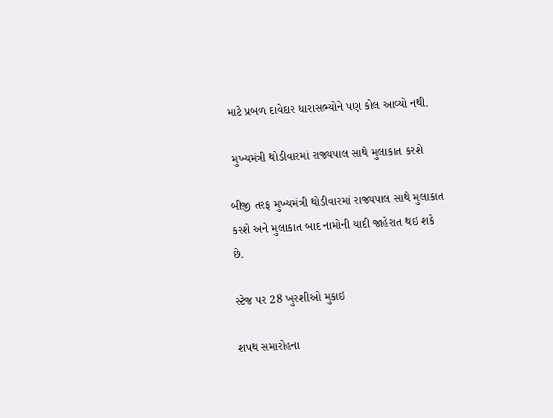માટે પ્રબળ દાવેદાર ધારાસભ્યોને પણ કોલ આવ્યો નથી.

 મુખ્યમંત્રી થોડીવારમાં રાજ્યપાલ સાથે મુલાકાત કરશે

બીજી તરફ મુખ્યમંત્રી થોડીવારમાં રાજ્યપાલ સાથે મુલાકાત કરશે અને મુલાકાત બાદ નામોની યાદી જાહેરાત થઇ શકે છે.

સ્ટેજ પર 28 ખુરશીઓ મુકાઇ

શપથ સમારોહના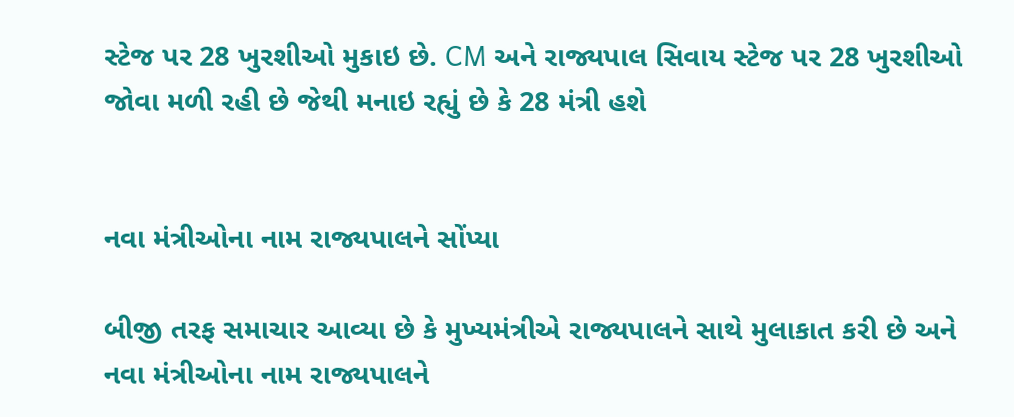સ્ટેજ પર 28 ખુરશીઓ મુકાઇ છે. CM અને રાજ્યપાલ સિવાય સ્ટેજ પર 28 ખુરશીઓ જોવા મળી રહી છે જેથી મનાઇ રહ્યું છે કે 28 મંત્રી હશે


નવા મંત્રીઓના નામ રાજ્યપાલને સોંપ્યા

બીજી તરફ સમાચાર આવ્યા છે કે મુખ્યમંત્રીએ રાજ્યપાલને સાથે મુલાકાત કરી છે અને નવા મંત્રીઓના નામ રાજ્યપાલને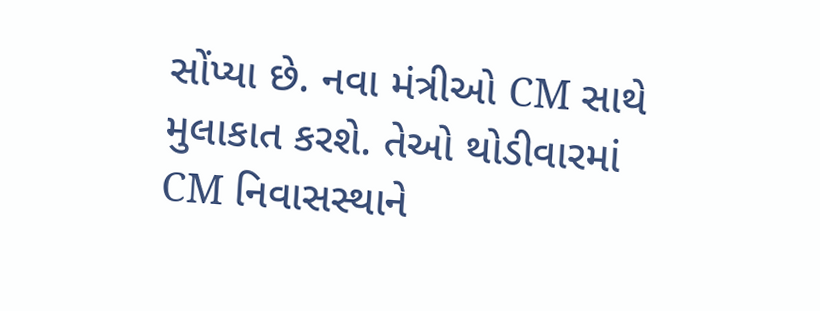સોંપ્યા છે. નવા મંત્રીઓ CM સાથે મુલાકાત કરશે. તેઓ થોડીવારમાં CM નિવાસસ્થાને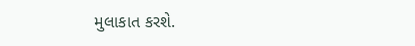મુલાકાત કરશે.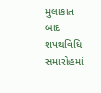મુલાકાત બાદ શપથવિધિ સમારોહમાં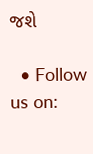જશે

  • Follow us on: